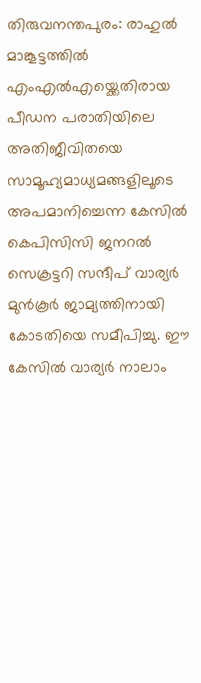തിരുവനന്തപുരം: രാഹുൽ മാങ്കൂട്ടത്തിൽ എംഎൽഎയ്ക്കെതിരായ പീഡന പരാതിയിലെ അതിജീവിതയെ സാമൂഹ്യമാധ്യമങ്ങളിലൂടെ അപമാനിച്ചെന്ന കേസിൽ കെപിസിസി ജനറൽ സെക്രട്ടറി സന്ദീപ് വാര്യർ മുൻകൂർ ജാമ്യത്തിനായി കോടതിയെ സമീപിച്ചു. ഈ കേസിൽ വാര്യർ നാലാം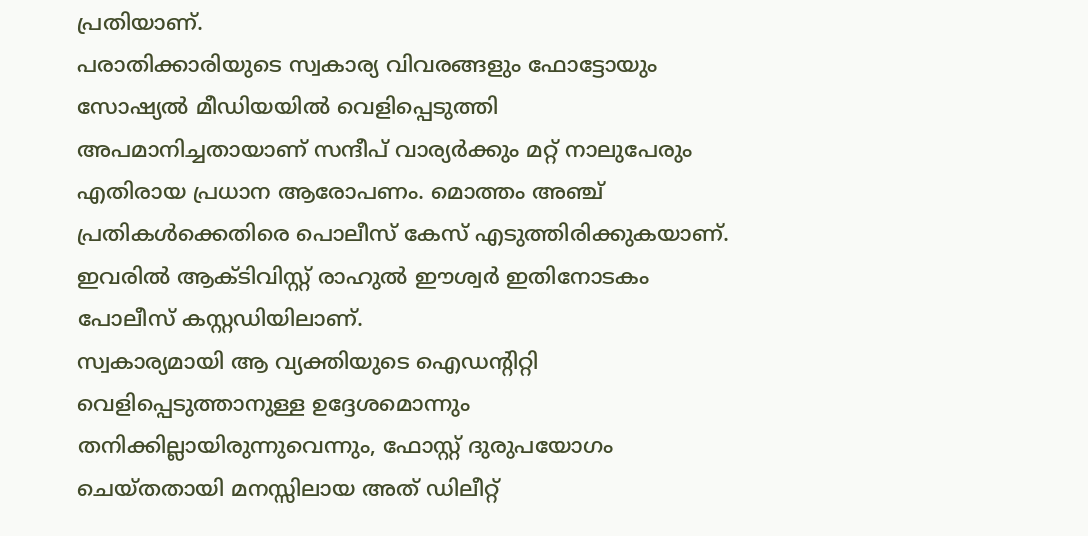പ്രതിയാണ്.
പരാതിക്കാരിയുടെ സ്വകാര്യ വിവരങ്ങളും ഫോട്ടോയും സോഷ്യൽ മീഡിയയിൽ വെളിപ്പെടുത്തി അപമാനിച്ചതായാണ് സന്ദീപ് വാര്യർക്കും മറ്റ് നാലുപേരും എതിരായ പ്രധാന ആരോപണം. മൊത്തം അഞ്ച് പ്രതികൾക്കെതിരെ പൊലീസ് കേസ് എടുത്തിരിക്കുകയാണ്. ഇവരിൽ ആക്ടിവിസ്റ്റ് രാഹുൽ ഈശ്വർ ഇതിനോടകം പോലീസ് കസ്റ്റഡിയിലാണ്.
സ്വകാര്യമായി ആ വ്യക്തിയുടെ ഐഡന്റിറ്റി വെളിപ്പെടുത്താനുള്ള ഉദ്ദേശമൊന്നും തനിക്കില്ലായിരുന്നുവെന്നും, ഫോസ്റ്റ് ദുരുപയോഗം ചെയ്തതായി മനസ്സിലായ അത് ഡിലീറ്റ്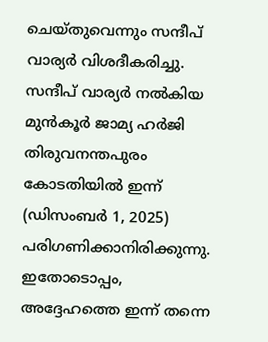ചെയ്തുവെന്നും സന്ദീപ് വാര്യർ വിശദീകരിച്ചു.
സന്ദീപ് വാര്യർ നൽകിയ മുൻകൂർ ജാമ്യ ഹർജി തിരുവനന്തപുരം കോടതിയിൽ ഇന്ന് (ഡിസംബർ 1, 2025) പരിഗണിക്കാനിരിക്കുന്നു. ഇതോടൊപ്പം, അദ്ദേഹത്തെ ഇന്ന് തന്നെ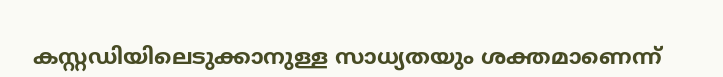കസ്റ്റഡിയിലെടുക്കാനുള്ള സാധ്യതയും ശക്തമാണെന്ന്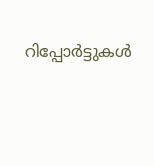റിപ്പോർട്ടുകൾ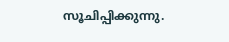സൂചിപ്പിക്കുന്നു.